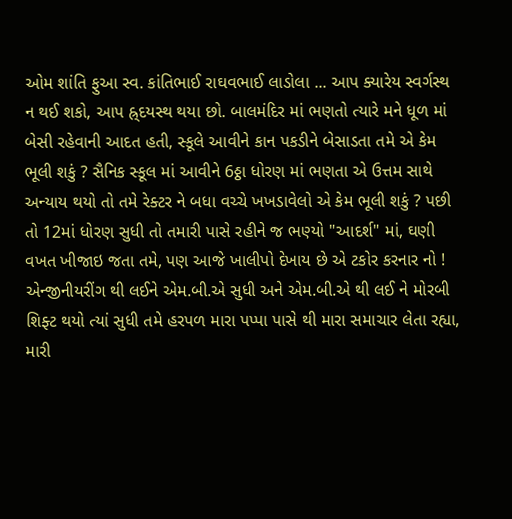ઓમ શાંતિ ફુઆ સ્વ. કાંતિભાઈ રાઘવભાઈ લાડોલા ... આપ ક્યારેય સ્વર્ગસ્થ ન થઈ શકો, આપ હ્ર્દયસ્થ થયા છો. બાલમંદિર માં ભણતો ત્યારે મને ધૂળ માં બેસી રહેવાની આદત હતી, સ્કૂલે આવીને કાન પકડીને બેસાડતા તમે એ કેમ ભૂલી શકું ? સૈનિક સ્કૂલ માં આવીને 6ઠ્ઠા ધોરણ માં ભણતા એ ઉત્તમ સાથે અન્યાય થયો તો તમે રેક્ટર ને બધા વચ્ચે ખખડાવેલો એ કેમ ભૂલી શકું ? પછી તો 12માં ધોરણ સુધી તો તમારી પાસે રહીને જ ભણ્યો "આદર્શ" માં, ઘણી વખત ખીજાઇ જતા તમે, પણ આજે ખાલીપો દેખાય છે એ ટકોર કરનાર નો ! એન્જીનીયરીંગ થી લઈને એમ.બી.એ સુધી અને એમ.બી.એ થી લઈ ને મોરબી શિફ્ટ થયો ત્યાં સુધી તમે હરપળ મારા પપ્પા પાસે થી મારા સમાચાર લેતા રહ્યા, મારી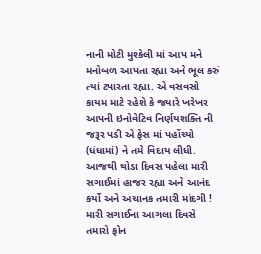નાની મોટી મુશ્કેલી માં આપ મને મનોબળ આપતા રહ્યા અને ભૂલ કરું ત્યાં ટપારતા રહ્યા. એ વસવસો કાયમ માટે રહેશે કે જ્યારે ખરેખર આપની ઇનોવેટિવ નિર્ણયશક્તિ ની જરૂર પડી એ ફેસ માં પહોંચ્યો (ધંધામાં) ને તમે વિદાય લીધી. આજથી થોડા દિવસ પહેલા મારી સગાઈમાં હાજર રહ્યા અને આનંદ કર્યો અને અચાનક તમારી માંદગી ! મારી સગાઈના આગલા દિવસે તમારો ફોન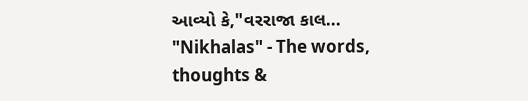આવ્યો કે,"વરરાજા કાલ...
"Nikhalas" - The words, thoughts &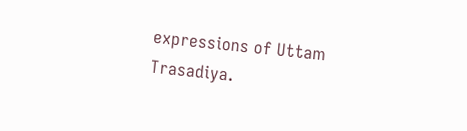expressions of Uttam Trasadiya.